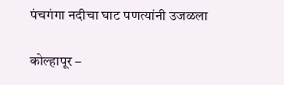पंचगंगा नदीचा घाट पणत्यांनी उजळला

कोल्हापूर –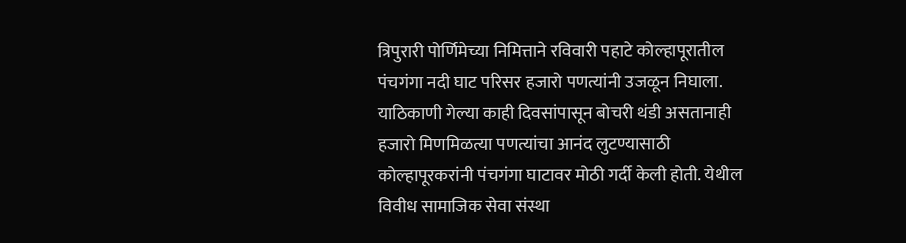त्रिपुरारी पोर्णिमेच्या निमित्ताने रविवारी पहाटे कोल्हापूरातील पंचगंगा नदी घाट परिसर हजारो पणत्यांनी उजळून निघाला. याठिकाणी गेल्या काही दिवसांपासून बोचरी थंडी असतानाही हजारो मिणमिळत्या पणत्यांचा आनंद लुटण्यासाठी कोल्हापूरकरांनी पंचगंगा घाटावर मोठी गर्दी केली होती. येथील विवीध सामाजिक सेवा संस्था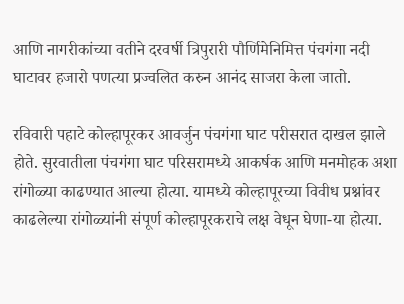आणि नागरीकांच्या वतीने दरवर्षी त्रिपुरारी पौर्णिमेनिमित्त पंचगंगा नदी घाटावर हजारो पणत्या प्रज्वलित करुन आनंद साजरा केला जातो.

रविवारी पहाटे कोल्हापूरकर आवर्जुन पंचगंगा घाट परीसरात दाखल झाले होते. सुरवातीला पंचगंगा घाट परिसरामध्ये आकर्षक आणि मनमोहक अशा रांगोळ्या काढण्यात आल्या होत्या. यामध्ये कोल्हापूरच्या विवीध प्रश्नांवर काढलेल्या रांगोळ्यांनी संपूर्ण कोल्हापूरकराचे लक्ष वेधून घेणा-या होत्या.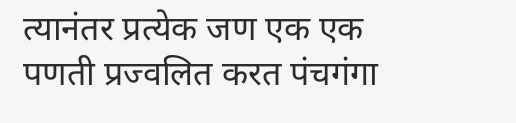त्यानंतर प्रत्येक जण एक एक पणती प्रज्वलित करत पंचगंगा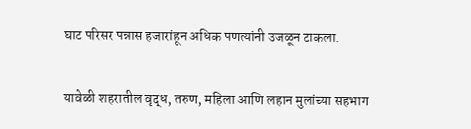घाट परिसर पन्नास हजारांहून अधिक पणत्यांनी उजळून टाकला.

यावेळी शहरातील वृद्ध, तरुण, महिला आणि लहान मुलांच्या सहभाग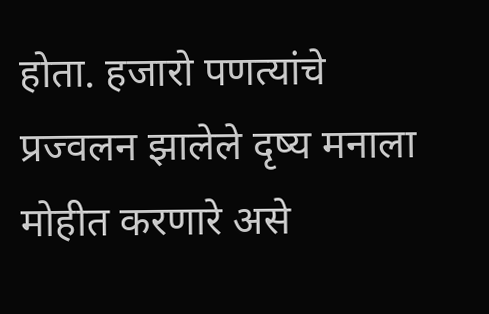होता. हजारो पणत्यांचे प्रज्वलन झालेले दृष्य मनाला मोहीत करणारे असे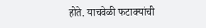होते. याचवेळी फटाक्यांची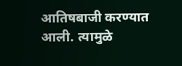आतिषबाजी करण्यात आली. त्यामुळे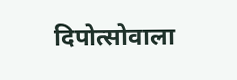दिपोत्सोवाला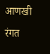आणखी रंगत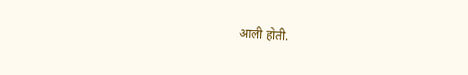आली होती.